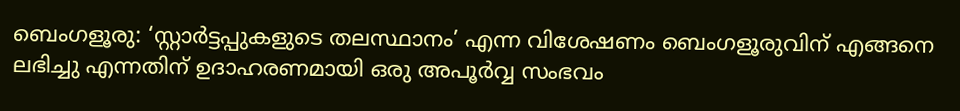ബെംഗളൂരു: ‘സ്റ്റാർട്ടപ്പുകളുടെ തലസ്ഥാനം’ എന്ന വിശേഷണം ബെംഗളൂരുവിന് എങ്ങനെ ലഭിച്ചു എന്നതിന് ഉദാഹരണമായി ഒരു അപൂർവ്വ സംഭവം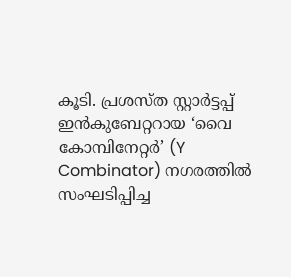കൂടി. പ്രശസ്ത സ്റ്റാർട്ടപ്പ് ഇൻകുബേറ്ററായ ‘വൈ കോമ്പിനേറ്റർ’ (Y Combinator) നഗരത്തിൽ സംഘടിപ്പിച്ച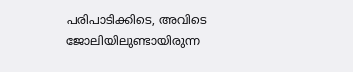പരിപാടിക്കിടെ, അവിടെ ജോലിയിലുണ്ടായിരുന്ന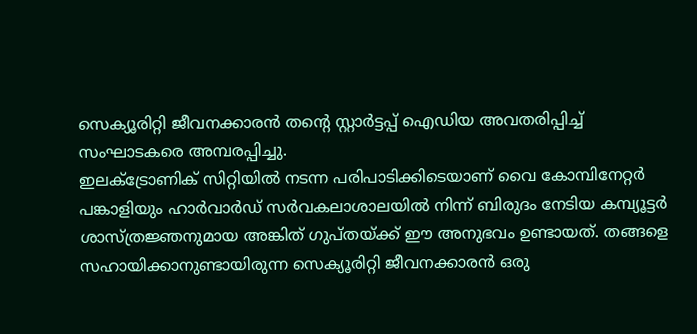സെക്യൂരിറ്റി ജീവനക്കാരൻ തന്റെ സ്റ്റാർട്ടപ്പ് ഐഡിയ അവതരിപ്പിച്ച് സംഘാടകരെ അമ്പരപ്പിച്ചു.
ഇലക്ട്രോണിക് സിറ്റിയിൽ നടന്ന പരിപാടിക്കിടെയാണ് വൈ കോമ്പിനേറ്റർ പങ്കാളിയും ഹാർവാർഡ് സർവകലാശാലയിൽ നിന്ന് ബിരുദം നേടിയ കമ്പ്യൂട്ടർ ശാസ്ത്രജ്ഞനുമായ അങ്കിത് ഗുപ്തയ്ക്ക് ഈ അനുഭവം ഉണ്ടായത്. തങ്ങളെ സഹായിക്കാനുണ്ടായിരുന്ന സെക്യൂരിറ്റി ജീവനക്കാരൻ ഒരു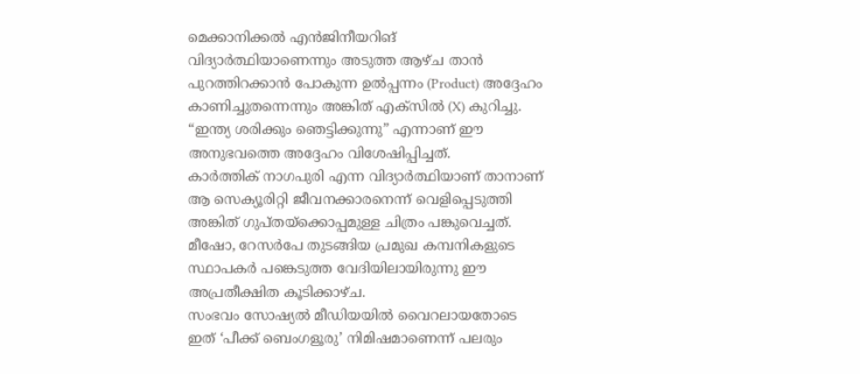മെക്കാനിക്കൽ എൻജിനീയറിങ് വിദ്യാർത്ഥിയാണെന്നും അടുത്ത ആഴ്ച താൻ പുറത്തിറക്കാൻ പോകുന്ന ഉൽപ്പന്നം (Product) അദ്ദേഹം കാണിച്ചുതന്നെന്നും അങ്കിത് എക്സിൽ (X) കുറിച്ചു. “ഇന്ത്യ ശരിക്കും ഞെട്ടിക്കുന്നു” എന്നാണ് ഈ അനുഭവത്തെ അദ്ദേഹം വിശേഷിപ്പിച്ചത്.
കാർത്തിക് നാഗപുരി എന്ന വിദ്യാർത്ഥിയാണ് താനാണ് ആ സെക്യൂരിറ്റി ജീവനക്കാരനെന്ന് വെളിപ്പെടുത്തി അങ്കിത് ഗുപ്തയ്ക്കൊപ്പമുള്ള ചിത്രം പങ്കുവെച്ചത്. മീഷോ, റേസർപേ തുടങ്ങിയ പ്രമുഖ കമ്പനികളുടെ സ്ഥാപകർ പങ്കെടുത്ത വേദിയിലായിരുന്നു ഈ അപ്രതീക്ഷിത കൂടിക്കാഴ്ച.
സംഭവം സോഷ്യൽ മീഡിയയിൽ വൈറലായതോടെ ഇത് ‘പീക്ക് ബെംഗളൂരു’ നിമിഷമാണെന്ന് പലരും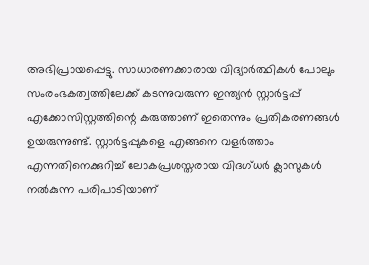അഭിപ്രായപ്പെട്ടു. സാധാരണക്കാരായ വിദ്യാർത്ഥികൾ പോലും സംരംഭകത്വത്തിലേക്ക് കടന്നുവരുന്ന ഇന്ത്യൻ സ്റ്റാർട്ടപ്പ് എക്കോസിസ്റ്റത്തിന്റെ കരുത്താണ് ഇതെന്നും പ്രതികരണങ്ങൾ ഉയരുന്നുണ്ട്. സ്റ്റാർട്ടപ്പുകളെ എങ്ങനെ വളർത്താം എന്നതിനെക്കുറിച്ച് ലോകപ്രശസ്തരായ വിദഗ്ധർ ക്ലാസുകൾ നൽകുന്ന പരിപാടിയാണ്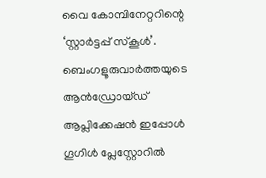വൈ കോമ്പിനേറ്ററിന്റെ ‘സ്റ്റാർട്ടപ്പ് സ്കൂൾ’.
ബെംഗളൂരുവാർത്തയുടെ ആൻഡ്രോയ്ഡ് ആപ്ലിക്കേഷൻ ഇപ്പോൾ ഗൂഗിൾ പ്ലേസ്റ്റോറിൽ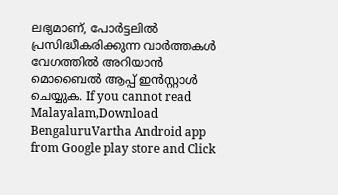ലഭ്യമാണ്, പോർട്ടലിൽ പ്രസിദ്ധീകരിക്കുന്ന വാർത്തകൾ വേഗത്തിൽ അറിയാൻ മൊബൈൽ ആപ്പ് ഇൻസ്റ്റാൾ ചെയ്യുക. If you cannot read Malayalam,Download BengaluruVartha Android app from Google play store and Click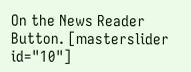On the News Reader Button. [masterslider id="10"]